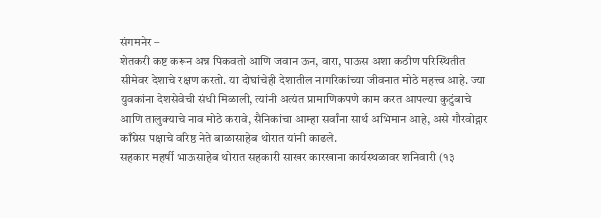संगमनेर –
शेतकरी कष्ट करून अन्न पिकवतो आणि जवान ऊन, वारा, पाऊस अशा कठीण परिस्थितीत सीमेवर देशाचे रक्षण करतो. या दोघांचेही देशातील नागरिकांच्या जीवनात मोठे महत्त्व आहे. ज्या युवकांना देशसेवेची संधी मिळाली, त्यांनी अत्यंत प्रामाणिकपणे काम करत आपल्या कुटुंबाचे आणि तालुक्याचे नाव मोठे करावे, सैनिकांचा आम्हा सर्वांना सार्थ अभिमान आहे, असे गौरवोद्गार काँग्रेस पक्षाचे वरिष्ठ नेते बाळासाहेब थोरात यांनी काढले.
सहकार महर्षी भाऊसाहेब थोरात सहकारी साखर कारखाना कार्यस्थळावर शनिवारी (१३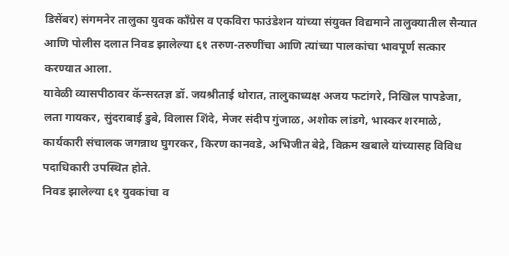डिसेंबर) संगमनेर तालुका युवक काँग्रेस व एकविरा फाउंडेशन यांच्या संयुक्त विद्यमाने तालुक्यातील सैन्यात आणि पोलीस दलात निवड झालेल्या ६१ तरुण-तरुणींचा आणि त्यांच्या पालकांचा भावपूर्ण सत्कार करण्यात आला.
यावेळी व्यासपीठावर कॅन्सरतज्ञ डॉ. जयश्रीताई थोरात, तालुकाध्यक्ष अजय फटांगरे, निखिल पापडेजा, लता गायकर, सुंदराबाई डुबे, विलास शिंदे, मेजर संदीप गुंजाळ, अशोक लांडगे, भास्कर शरमाळे, कार्यकारी संचालक जगन्नाथ घुगरकर, किरण कानवडे, अभिजीत बेद्रे, विक्रम खबाले यांच्यासह विविध पदाधिकारी उपस्थित होते.
निवड झालेल्या ६१ युवकांचा व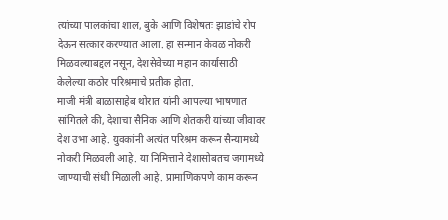त्यांच्या पालकांचा शाल, बुके आणि विशेषतः झाडांचे रोप देऊन सत्कार करण्यात आला. हा सन्मान केवळ नोकरी मिळवल्याबद्दल नसून, देशसेवेच्या महान कार्यासाठी केलेल्या कठोर परिश्रमाचे प्रतीक होता.
माजी मंत्री बाळासाहेब थोरात यांनी आपल्या भाषणात सांगितले की, देशाचा सैनिक आणि शेतकरी यांच्या जीवावर देश उभा आहे. युवकांनी अत्यंत परिश्रम करून सैन्यामध्ये नोकरी मिळवली आहे. या निमित्ताने देशासोबतच जगामध्ये जाण्याची संधी मिळाली आहे. प्रामाणिकपणे काम करून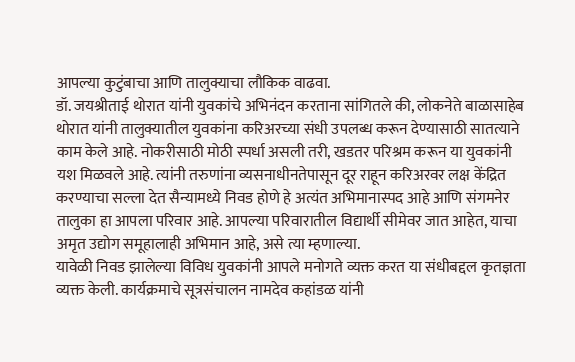आपल्या कुटुंबाचा आणि तालुक्याचा लौकिक वाढवा.
डॉ. जयश्रीताई थोरात यांनी युवकांचे अभिनंदन करताना सांगितले की, लोकनेते बाळासाहेब थोरात यांनी तालुक्यातील युवकांना करिअरच्या संधी उपलब्ध करून देण्यासाठी सातत्याने काम केले आहे. नोकरीसाठी मोठी स्पर्धा असली तरी, खडतर परिश्रम करून या युवकांनी यश मिळवले आहे. त्यांनी तरुणांना व्यसनाधीनतेपासून दूर राहून करिअरवर लक्ष केंद्रित करण्याचा सल्ला देत सैन्यामध्ये निवड होणे हे अत्यंत अभिमानास्पद आहे आणि संगमनेर तालुका हा आपला परिवार आहे. आपल्या परिवारातील विद्यार्थी सीमेवर जात आहेत, याचा अमृत उद्योग समूहालाही अभिमान आहे, असे त्या म्हणाल्या.
यावेळी निवड झालेल्या विविध युवकांनी आपले मनोगते व्यक्त करत या संधीबद्दल कृतज्ञता व्यक्त केली. कार्यक्रमाचे सूत्रसंचालन नामदेव कहांडळ यांनी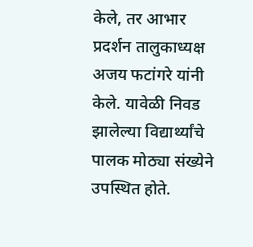केले, तर आभार प्रदर्शन तालुकाध्यक्ष अजय फटांगरे यांनी केले. यावेळी निवड झालेल्या विद्यार्थ्यांचे पालक मोठ्या संख्येने उपस्थित होते.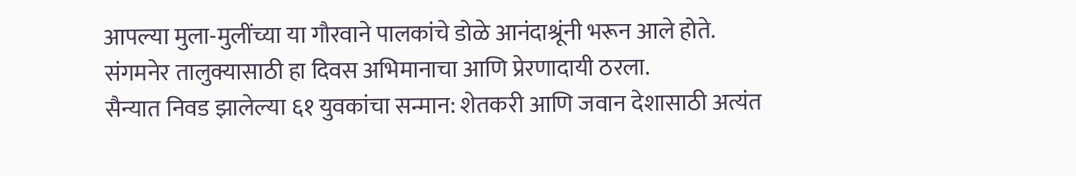आपल्या मुला-मुलींच्या या गौरवाने पालकांचे डोळे आनंदाश्रूंनी भरून आले होते. संगमनेर तालुक्यासाठी हा दिवस अभिमानाचा आणि प्रेरणादायी ठरला.
सैन्यात निवड झालेल्या ६१ युवकांचा सन्मान: शेतकरी आणि जवान देशासाठी अत्यंत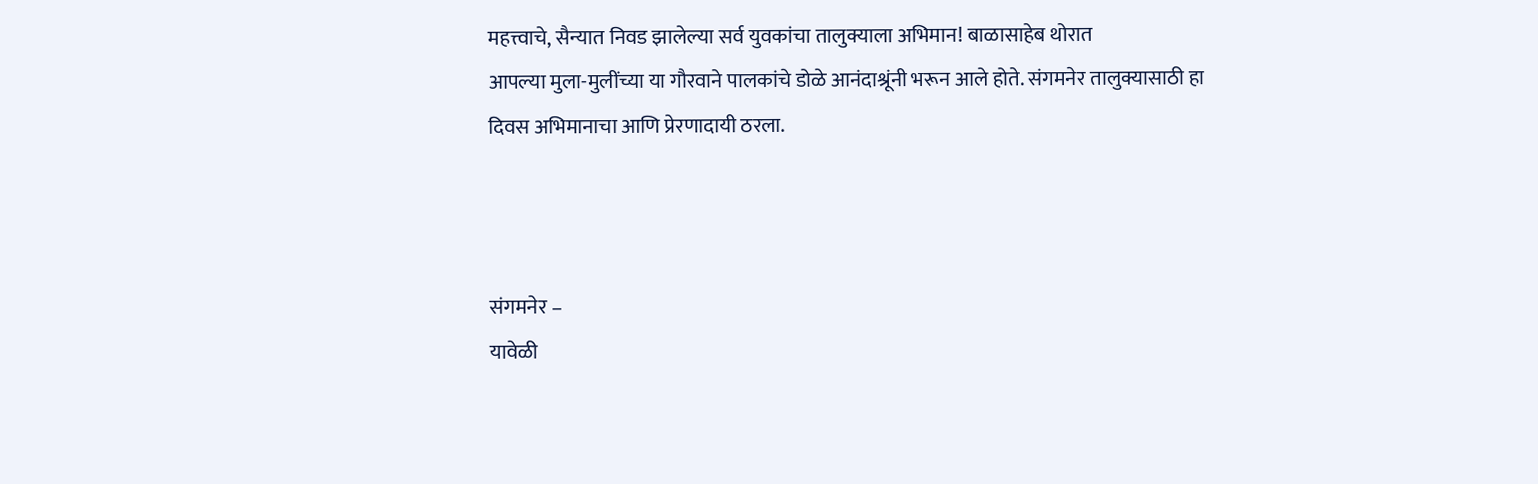महत्त्वाचे, सैन्यात निवड झालेल्या सर्व युवकांचा तालुक्याला अभिमान! बाळासाहेब थोरात
आपल्या मुला-मुलींच्या या गौरवाने पालकांचे डोळे आनंदाश्रूंनी भरून आले होते. संगमनेर तालुक्यासाठी हा दिवस अभिमानाचा आणि प्रेरणादायी ठरला.



संगमनेर –
यावेळी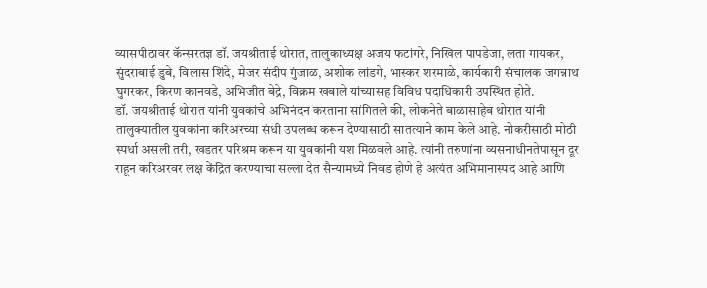व्यासपीठावर कॅन्सरतज्ञ डॉ. जयश्रीताई थोरात, तालुकाध्यक्ष अजय फटांगरे, निखिल पापडेजा, लता गायकर, सुंदराबाई डुबे, विलास शिंदे, मेजर संदीप गुंजाळ, अशोक लांडगे, भास्कर शरमाळे, कार्यकारी संचालक जगन्नाथ घुगरकर, किरण कानवडे, अभिजीत बेद्रे, विक्रम खबाले यांच्यासह विविध पदाधिकारी उपस्थित होते.
डॉ. जयश्रीताई थोरात यांनी युवकांचे अभिनंदन करताना सांगितले की, लोकनेते बाळासाहेब थोरात यांनी तालुक्यातील युवकांना करिअरच्या संधी उपलब्ध करून देण्यासाठी सातत्याने काम केले आहे. नोकरीसाठी मोठी स्पर्धा असली तरी, खडतर परिश्रम करून या युवकांनी यश मिळवले आहे. त्यांनी तरुणांना व्यसनाधीनतेपासून दूर राहून करिअरवर लक्ष केंद्रित करण्याचा सल्ला देत सैन्यामध्ये निवड होणे हे अत्यंत अभिमानास्पद आहे आणि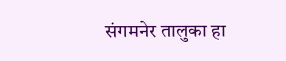संगमनेर तालुका हा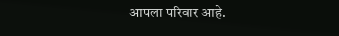आपला परिवार आहे.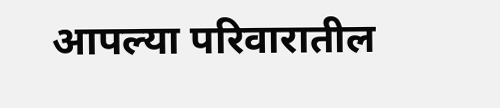आपल्या परिवारातील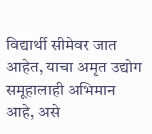विद्यार्थी सीमेवर जात आहेत, याचा अमृत उद्योग समूहालाही अभिमान आहे, असे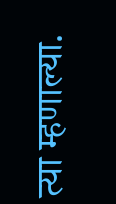त्या म्हणाल्या.